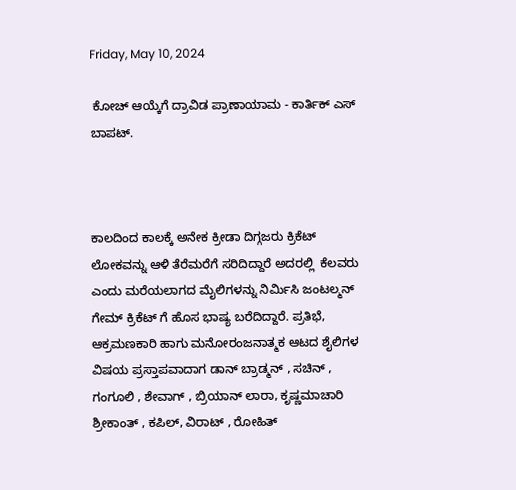Friday, May 10, 2024

 ಕೋಚ್ ಆಯ್ಕೆಗೆ ದ್ರಾವಿಡ ಪ್ರಾಣಾಯಾಮ - ಕಾರ್ತಿಕ್ ಎಸ್ ಬಾಪಟ್.



ಕಾಲದಿಂದ ಕಾಲಕ್ಕೆ ಅನೇಕ ಕ್ರೀಡಾ ದಿಗ್ಗಜರು ಕ್ರಿಕೆಟ್ ಲೋಕವನ್ನು ಆಳಿ ತೆರೆಮರೆಗೆ ಸರಿದಿದ್ದಾರೆ ಅದರಲ್ಲಿ  ಕೆಲವರು ಎಂದು ಮರೆಯಲಾಗದ ಮೈಲಿಗಳನ್ನು ನಿರ್ಮಿಸಿ ಜಂಟಲ್ಮನ್ ಗೇಮ್ ಕ್ರಿಕೆಟ್ ಗೆ ಹೊಸ ಭಾಷ್ಯ ಬರೆದಿದ್ದಾರೆ. ಪ್ರತಿಭೆ, ಆಕ್ರಮಣಕಾರಿ ಹಾಗು ಮನೋರಂಜನಾತ್ಮಕ ಆಟದ ಶೈಲಿಗಳ ವಿಷಯ ಪ್ರಸ್ತಾಪವಾದಾಗ ಡಾನ್ ಬ್ರಾಡ್ಮನ್ , ಸಚಿನ್ , ಗಂಗೂಲಿ , ಶೇವಾಗ್ , ಬ್ರಿಯಾನ್ ಲಾರಾ, ಕೃಷ್ಣಮಾಚಾರಿ ಶ್ರೀಕಾಂತ್ , ಕಪಿಲ್, ವಿರಾಟ್ , ರೋಹಿತ್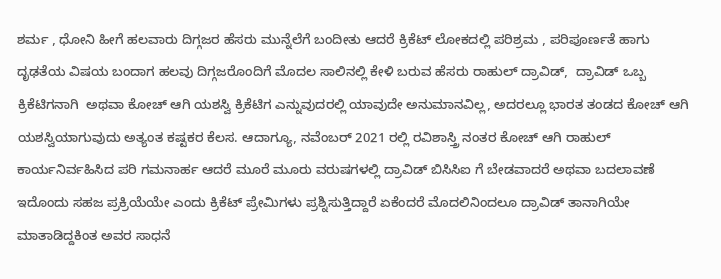ಶರ್ಮ , ಧೋನಿ ಹೀಗೆ ಹಲವಾರು ದಿಗ್ಗಜರ ಹೆಸರು ಮುನ್ನೆಲೆಗೆ ಬಂದೀತು ಆದರೆ ಕ್ರಿಕೆಟ್ ಲೋಕದಲ್ಲಿ ಪರಿಶ್ರಮ , ಪರಿಪೂರ್ಣತೆ ಹಾಗು ದೃಢತೆಯ ವಿಷಯ ಬಂದಾಗ ಹಲವು ದಿಗ್ಗಜರೊಂದಿಗೆ ಮೊದಲ ಸಾಲಿನಲ್ಲಿ ಕೇಳಿ ಬರುವ ಹೆಸರು ರಾಹುಲ್ ದ್ರಾವಿಡ್,  ದ್ರಾವಿಡ್ ಒಬ್ಬ ಕ್ರಿಕೆಟಿಗನಾಗಿ  ಅಥವಾ ಕೋಚ್ ಆಗಿ ಯಶಸ್ವಿ ಕ್ರಿಕೆಟಿಗ ಎನ್ನುವುದರಲ್ಲಿ ಯಾವುದೇ ಅನುಮಾನವಿಲ್ಲ, ಅದರಲ್ಲೂ ಭಾರತ ತಂಡದ ಕೋಚ್ ಆಗಿ ಯಶಸ್ವಿಯಾಗುವುದು ಅತ್ಯಂತ ಕಷ್ಟಕರ ಕೆಲಸ. ಆದಾಗ್ಯೂ, ನವೆಂಬರ್ 2021 ರಲ್ಲಿ ರವಿಶಾಸ್ತ್ರಿ ನಂತರ ಕೋಚ್ ಆಗಿ ರಾಹುಲ್ ಕಾರ್ಯನಿರ್ವಹಿಸಿದ ಪರಿ ಗಮನಾರ್ಹ ಆದರೆ ಮೂರೆ ಮೂರು ವರುಷಗಳಲ್ಲಿ ದ್ರಾವಿಡ್ ಬಿಸಿಸಿಐ ಗೆ ಬೇಡವಾದರೆ ಅಥವಾ ಬದಲಾವಣೆ ಇದೊಂದು ಸಹಜ ಪ್ರಕ್ರಿಯೆಯೇ ಎಂದು ಕ್ರಿಕೆಟ್ ಪ್ರೇಮಿಗಳು ಪ್ರಶ್ನಿಸುತ್ತಿದ್ದಾರೆ ಏಕೆಂದರೆ ಮೊದಲಿನಿಂದಲೂ ದ್ರಾವಿಡ್ ತಾನಾಗಿಯೇ  ಮಾತಾಡಿದ್ದಕಿಂತ ಅವರ ಸಾಧನೆ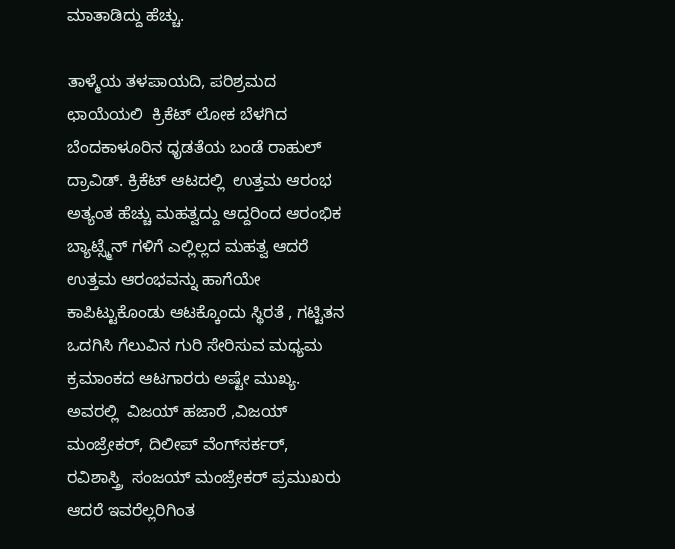ಮಾತಾಡಿದ್ದು ಹೆಚ್ಚು.

ತಾಳ್ಮೆಯ ತಳಪಾಯದಿ, ಪರಿಶ್ರಮದ ಛಾಯೆಯಲಿ  ಕ್ರಿಕೆಟ್ ಲೋಕ ಬೆಳಗಿದ  ಬೆಂದಕಾಳೂರಿನ ಧೃಡತೆಯ ಬಂಡೆ ರಾಹುಲ್ ದ್ರಾವಿಡ್. ಕ್ರಿಕೆಟ್ ಆಟದಲ್ಲಿ  ಉತ್ತಮ ಆರಂಭ ಅತ್ಯಂತ ಹೆಚ್ಚು ಮಹತ್ವದ್ದು ಆದ್ದರಿಂದ ಆರಂಭಿಕ ಬ್ಯಾಟ್ಸ್ಮೆನ್ ಗಳಿಗೆ ಎಲ್ಲಿಲ್ಲದ ಮಹತ್ವ ಆದರೆ ಉತ್ತಮ ಆರಂಭವನ್ನು ಹಾಗೆಯೇ ಕಾಪಿಟ್ಟುಕೊಂಡು ಆಟಕ್ಕೊಂದು ಸ್ಥಿರತೆ , ಗಟ್ಟಿತನ ಒದಗಿಸಿ ಗೆಲುವಿನ ಗುರಿ ಸೇರಿಸುವ ಮಧ್ಯಮ ಕ್ರಮಾಂಕದ ಆಟಗಾರರು ಅಷ್ಟೇ ಮುಖ್ಯ. ಅವರಲ್ಲಿ  ವಿಜಯ್ ಹಜಾರೆ ,ವಿಜಯ್ ಮಂಜ್ರೇಕರ್, ದಿಲೀಪ್ ವೆಂಗ್‌ಸರ್ಕರ್, ರವಿಶಾಸ್ತ್ರಿ  ಸಂಜಯ್ ಮಂಜ್ರೇಕರ್ ಪ್ರಮುಖರು ಆದರೆ ಇವರೆಲ್ಲರಿಗಿಂತ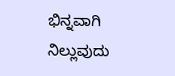ಭಿನ್ನವಾಗಿ ನಿಲ್ಲುವುದು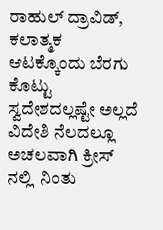ರಾಹುಲ್ ದ್ರಾವಿಡ್, ಕಲಾತ್ಮಕ ಆಟಕ್ಕೊಂದು ಬೆರಗು ಕೊಟ್ಟು ಸ್ವದೇಶದಲ್ಲಷ್ಟೇ ಅಲ್ಲದೆ  ವಿದೇಶಿ ನೆಲದಲ್ಲೂ ಅಚಲವಾಗಿ ಕ್ರೀಸ್ ನಲ್ಲಿ  ನಿಂತು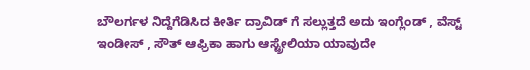ಬೌಲರ್ಗಳ ನಿದ್ದೆಗೆಡಿಸಿದ ಕೀರ್ತಿ ದ್ರಾವಿಡ್ ಗೆ ಸಲ್ಲುತ್ತದೆ ಅದು ಇಂಗ್ಲೆಂಡ್ , ವೆಸ್ಟ್ ಇಂಡೀಸ್ , ಸೌತ್ ಆಫ್ರಿಕಾ ಹಾಗು ಆಸ್ಟ್ರೇಲಿಯಾ ಯಾವುದೇ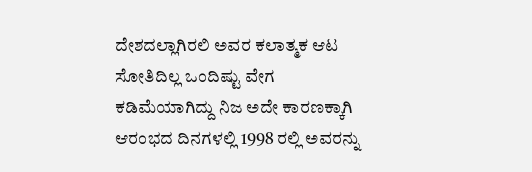ದೇಶದಲ್ಲಾಗಿರಲಿ ಅವರ ಕಲಾತ್ಮಕ ಆಟ  ಸೋತಿದಿಲ್ಲ ಒಂದಿಷ್ಟು ವೇಗ ಕಡಿಮೆಯಾಗಿದ್ದು ನಿಜ ಅದೇ ಕಾರಣಕ್ಕಾಗಿ  ಆರಂಭದ ದಿನಗಳಲ್ಲಿ 1998 ರಲ್ಲಿ ಅವರನ್ನು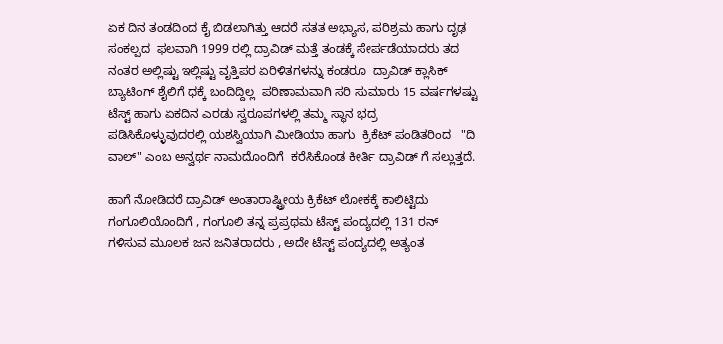ಏಕ ದಿನ ತಂಡದಿಂದ ಕೈ ಬಿಡಲಾಗಿತ್ತು ಆದರೆ ಸತತ ಅಭ್ಯಾಸ, ಪರಿಶ್ರಮ ಹಾಗು ದೃಢ ಸಂಕಲ್ಪದ  ಫಲವಾಗಿ 1999 ರಲ್ಲಿ ದ್ರಾವಿಡ್ ಮತ್ತೆ ತಂಡಕ್ಕೆ ಸೇರ್ಪಡೆಯಾದರು ತದ ನಂತರ ಅಲ್ಲಿಷ್ಟು ಇಲ್ಲಿಷ್ಟು ವೃತ್ತಿಪರ ಏರಿಳಿತಗಳನ್ನು ಕಂಡರೂ  ದ್ರಾವಿಡ್ ಕ್ಲಾಸಿಕ್ ಬ್ಯಾಟಿಂಗ್ ಶೈಲಿಗೆ ಧಕ್ಕೆ ಬಂದಿದ್ದಿಲ್ಲ  ಪರಿಣಾಮವಾಗಿ ಸರಿ ಸುಮಾರು 15 ವರ್ಷಗಳಷ್ಟು ಟೆಸ್ಟ್ ಹಾಗು ಏಕದಿನ ಎರಡು ಸ್ವರೂಪಗಳಲ್ಲಿ ತಮ್ಮ ಸ್ಥಾನ ಭದ್ರ ಪಡಿಸಿಕೊಳ್ಳುವುದರಲ್ಲಿ ಯಶಸ್ವಿಯಾಗಿ ಮೀಡಿಯಾ ಹಾಗು  ಕ್ರಿಕೆಟ್ ಪಂಡಿತರಿಂದ   "ದಿ ವಾಲ್" ಎಂಬ ಅನ್ವರ್ಥ ನಾಮದೊಂದಿಗೆ  ಕರೆಸಿಕೊಂಡ ಕೀರ್ತಿ ದ್ರಾವಿಡ್ ಗೆ ಸಲ್ಲುತ್ತದೆ.

ಹಾಗೆ ನೋಡಿದರೆ ದ್ರಾವಿಡ್ ಅಂತಾರಾಷ್ಟ್ರೀಯ ಕ್ರಿಕೆಟ್ ಲೋಕಕ್ಕೆ ಕಾಲಿಟ್ಟಿದು ಗಂಗೂಲಿಯೊಂದಿಗೆ , ಗಂಗೂಲಿ ತನ್ನ ಪ್ರಪ್ರಥಮ ಟೆಸ್ಟ್ ಪಂದ್ಯದಲ್ಲಿ 131 ರನ್  ಗಳಿಸುವ ಮೂಲಕ ಜನ ಜನಿತರಾದರು , ಅದೇ ಟೆಸ್ಟ್ ಪಂದ್ಯದಲ್ಲಿ ಅತ್ಯಂತ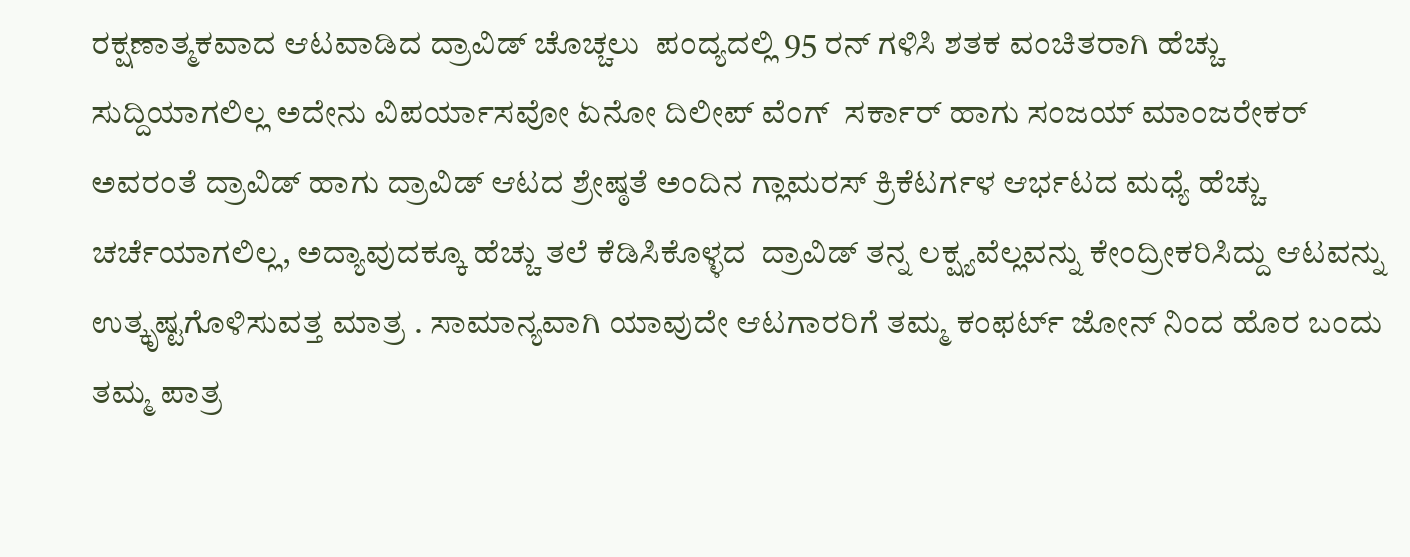ರಕ್ಷಣಾತ್ಮಕವಾದ ಆಟವಾಡಿದ ದ್ರಾವಿಡ್ ಚೊಚ್ಚಲು  ಪಂದ್ಯದಲ್ಲಿ 95 ರನ್ ಗಳಿಸಿ ಶತಕ ವಂಚಿತರಾಗಿ ಹೆಚ್ಚು ಸುದ್ದಿಯಾಗಲಿಲ್ಲ ಅದೇನು ವಿಪರ್ಯಾಸವೋ ಏನೋ ದಿಲೀಪ್ ವೆಂಗ್  ಸರ್ಕಾರ್ ಹಾಗು ಸಂಜಯ್ ಮಾಂಜರೇಕರ್ ಅವರಂತೆ ದ್ರಾವಿಡ್ ಹಾಗು ದ್ರಾವಿಡ್ ಆಟದ ಶ್ರೇಷ್ಠತೆ ಅಂದಿನ ಗ್ಲಾಮರಸ್ ಕ್ರಿಕೆಟರ್ಗಳ ಆರ್ಭಟದ ಮಧ್ಯೆ ಹೆಚ್ಚು ಚರ್ಚೆಯಾಗಲಿಲ್ಲ, ಅದ್ಯಾವುದಕ್ಕೂ ಹೆಚ್ಚು ತಲೆ ಕೆಡಿಸಿಕೊಳ್ಳದ  ದ್ರಾವಿಡ್ ತನ್ನ ಲಕ್ಷ್ಯವೆಲ್ಲವನ್ನು ಕೇಂದ್ರೀಕರಿಸಿದ್ದು ಆಟವನ್ನು ಉತ್ಕೃಷ್ಟಗೊಳಿಸುವತ್ತ ಮಾತ್ರ . ಸಾಮಾನ್ಯವಾಗಿ ಯಾವುದೇ ಆಟಗಾರರಿಗೆ ತಮ್ಮ ಕಂಫರ್ಟ್ ಜೋನ್ ನಿಂದ ಹೊರ ಬಂದು ತಮ್ಮ ಪಾತ್ರ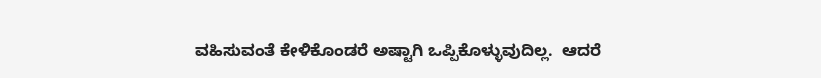ವಹಿಸುವಂತೆ ಕೇಳಿಕೊಂಡರೆ ಅಷ್ಟಾಗಿ ಒಪ್ಪಿಕೊಳ್ಳುವುದಿಲ್ಲ.  ಆದರೆ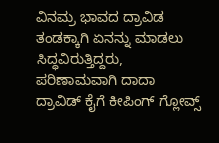ವಿನಮ್ರ ಭಾವದ ದ್ರಾವಿಡ ತಂಡಕ್ಕಾಗಿ ಏನನ್ನು ಮಾಡಲು ಸಿದ್ಧವಿರುತ್ತಿದ್ದರು, ಪರಿಣಾಮವಾಗಿ ದಾದಾ ದ್ರಾವಿಡ್ ಕೈಗೆ ಕೀಪಿಂಗ್ ಗ್ಲೋವ್ಸ್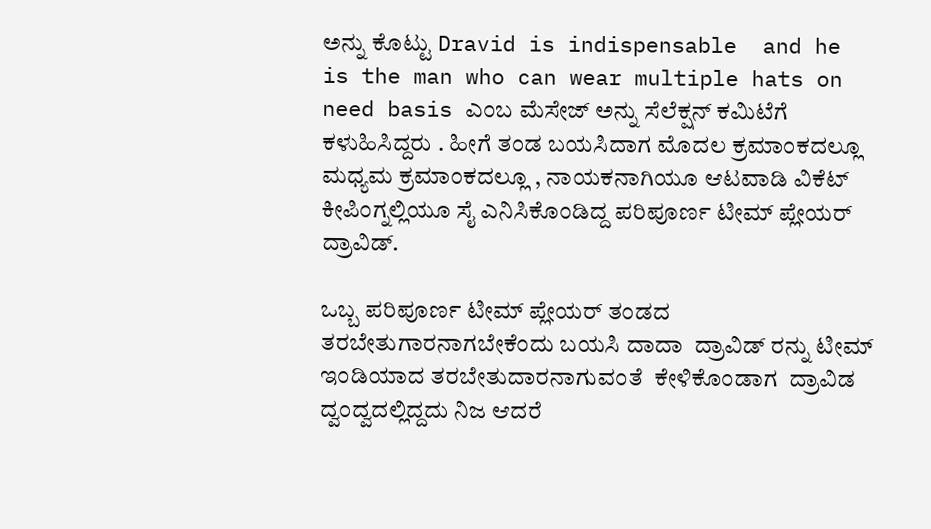ಅನ್ನು ಕೊಟ್ಟು Dravid is indispensable  and he is the man who can wear multiple hats on need basis ಎಂಬ ಮೆಸೇಜ್ ಅನ್ನು ಸೆಲೆಕ್ಷನ್ ಕಮಿಟೆಗೆ ಕಳುಹಿಸಿದ್ದರು . ಹೀಗೆ ತಂಡ ಬಯಸಿದಾಗ ಮೊದಲ ಕ್ರಮಾಂಕದಲ್ಲೂ ಮಧ್ಯಮ ಕ್ರಮಾಂಕದಲ್ಲೂ , ನಾಯಕನಾಗಿಯೂ ಆಟವಾಡಿ ವಿಕೆಟ್ ಕೀಪಿಂಗ್ನಲ್ಲಿಯೂ ಸೈ ಎನಿಸಿಕೊಂಡಿದ್ದ ಪರಿಪೂರ್ಣ ಟೀಮ್ ಪ್ಲೇಯರ್ ದ್ರಾವಿಡ್.

ಒಬ್ಬ ಪರಿಪೂರ್ಣ ಟೀಮ್ ಪ್ಲೇಯರ್ ತಂಡದ ತರಬೇತುಗಾರನಾಗಬೇಕೆಂದು ಬಯಸಿ ದಾದಾ  ದ್ರಾವಿಡ್ ರನ್ನು ಟೀಮ್ ಇಂಡಿಯಾದ ತರಬೇತುದಾರನಾಗುವಂತೆ  ಕೇಳಿಕೊಂಡಾಗ  ದ್ರಾವಿಡ ದ್ವಂದ್ವದಲ್ಲಿದ್ದದು ನಿಜ ಆದರೆ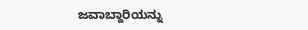ಜವಾಬ್ದಾರಿಯನ್ನು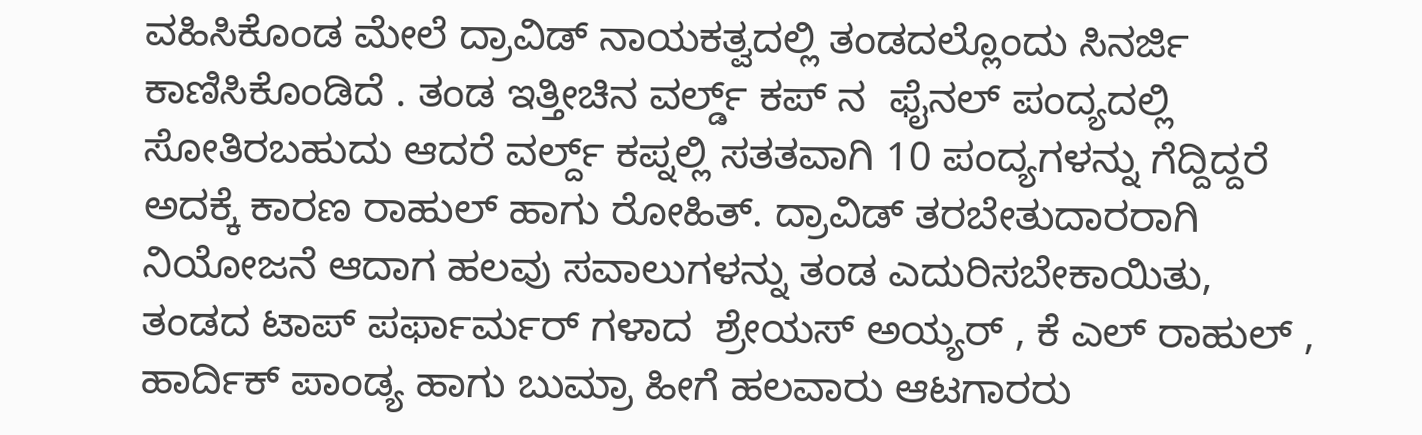ವಹಿಸಿಕೊಂಡ ಮೇಲೆ ದ್ರಾವಿಡ್ ನಾಯಕತ್ವದಲ್ಲಿ ತಂಡದಲ್ಲೊಂದು ಸಿನರ್ಜಿ ಕಾಣಿಸಿಕೊಂಡಿದೆ . ತಂಡ ಇತ್ತೀಚಿನ ವರ್ಲ್ಡ್ ಕಪ್ ನ  ಫೈನಲ್ ಪಂದ್ಯದಲ್ಲಿ ಸೋತಿರಬಹುದು ಆದರೆ ವರ್ಲ್ದ್ ಕಪ್ನಲ್ಲಿ ಸತತವಾಗಿ 10 ಪಂದ್ಯಗಳನ್ನು ಗೆದ್ದಿದ್ದರೆ ಅದಕ್ಕೆ ಕಾರಣ ರಾಹುಲ್ ಹಾಗು ರೋಹಿತ್. ದ್ರಾವಿಡ್ ತರಬೇತುದಾರರಾಗಿ ನಿಯೋಜನೆ ಆದಾಗ ಹಲವು ಸವಾಲುಗಳನ್ನು ತಂಡ ಎದುರಿಸಬೇಕಾಯಿತು, ತಂಡದ ಟಾಪ್ ಪರ್ಫಾರ್ಮರ್ ಗಳಾದ  ಶ್ರೇಯಸ್ ಅಯ್ಯರ್ , ಕೆ ಎಲ್ ರಾಹುಲ್ , ಹಾರ್ದಿಕ್ ಪಾಂಡ್ಯ ಹಾಗು ಬುಮ್ರಾ ಹೀಗೆ ಹಲವಾರು ಆಟಗಾರರು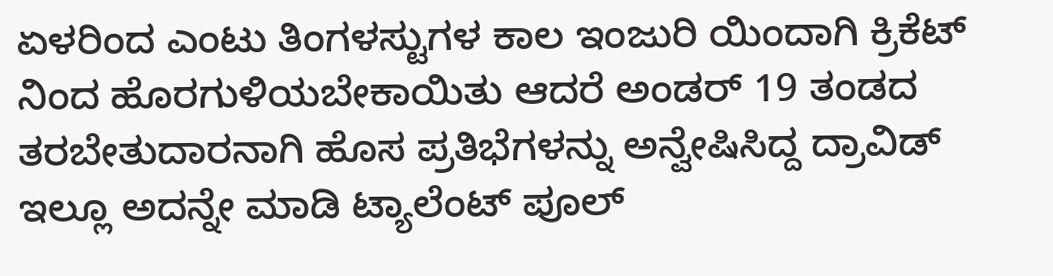ಏಳರಿಂದ ಎಂಟು ತಿಂಗಳಸ್ಟುಗಳ ಕಾಲ ಇಂಜುರಿ ಯಿಂದಾಗಿ ಕ್ರಿಕೆಟ್ ನಿಂದ ಹೊರಗುಳಿಯಬೇಕಾಯಿತು ಆದರೆ ಅಂಡರ್ 19 ತಂಡದ ತರಬೇತುದಾರನಾಗಿ ಹೊಸ ಪ್ರತಿಭೆಗಳನ್ನು ಅನ್ವೇಷಿಸಿದ್ದ ದ್ರಾವಿಡ್ ಇಲ್ಲೂ ಅದನ್ನೇ ಮಾಡಿ ಟ್ಯಾಲೆಂಟ್ ಪೂಲ್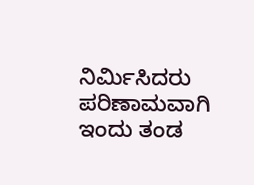ನಿರ್ಮಿಸಿದರು ಪರಿಣಾಮವಾಗಿ ಇಂದು ತಂಡ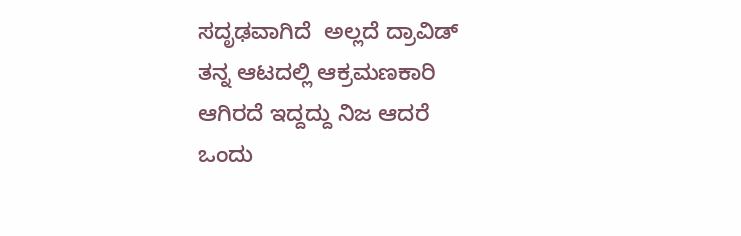ಸದೃಢವಾಗಿದೆ  ಅಲ್ಲದೆ ದ್ರಾವಿಡ್  ತನ್ನ ಆಟದಲ್ಲಿ ಆಕ್ರಮಣಕಾರಿ ಆಗಿರದೆ ಇದ್ದದ್ದು ನಿಜ ಆದರೆ  ಒಂದು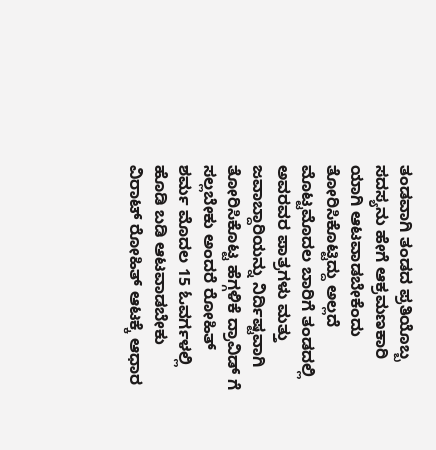ತಂಡವಾಗಿ ತಂಡದ ಪ್ರತಿಯೊಬ್ಬ ಸದಸ್ಯನು ಹೇಗೆ ಆಕ್ರಮಣಕಾರಿ ಯಾಗಿ ಆಟವಾಡಬೇಕೆಂದು ತೋರಿಸಿಕೊಟ್ಟಿದ್ದು ಅಲ್ಲದೆ   ಮೊಟ್ಟಮೊದಲ ಬಾರಿಗೆ ತಂಡದಲ್ಲಿ ಅವರವರ ಪಾತ್ರಗಳು ಮತ್ತು ಜವಾಬ್ದಾರಿಯನ್ನು ನಿರ್ದಿಷ್ಟವಾಗಿ ತೋರಿಸಿಕೊಟ್ಟ ಹೆಗ್ಗಳಿಕೆ ದ್ರಾವಿಡ್ ಗೆ ಸಲ್ಲಬೇಕು ಅಂದರೆ ರೋಹಿತ್ ಶರ್ಮ ಮೊದಲ 15 ಓವರ್ಗಳಲ್ಲಿ ಹೊಡಿ ಬಡಿ ಆಟವಾಡಬೇಕು ವಿರಾಟ್ ರೋಹಿತ್ ಆಟಕ್ಕೆ ಆಧಾರ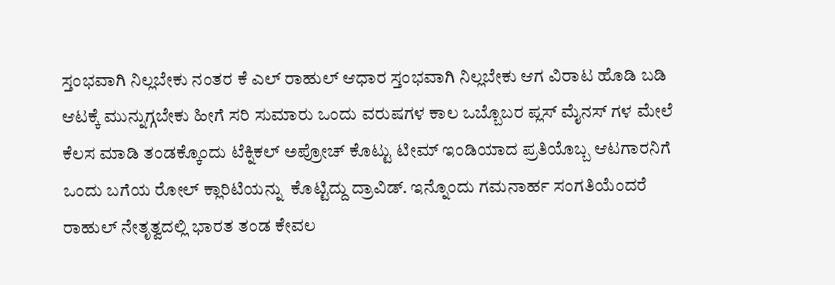ಸ್ತಂಭವಾಗಿ ನಿಲ್ಲಬೇಕು ನಂತರ ಕೆ ಎಲ್ ರಾಹುಲ್ ಆಧಾರ ಸ್ತಂಭವಾಗಿ ನಿಲ್ಲಬೇಕು ಆಗ ವಿರಾಟ ಹೊಡಿ ಬಡಿ ಆಟಕ್ಕೆ ಮುನ್ನುಗ್ಗಬೇಕು ಹೀಗೆ ಸರಿ ಸುಮಾರು ಒಂದು ವರುಷಗಳ ಕಾಲ ಒಬ್ಬೊಬರ ಪ್ಲಸ್ ಮೈನಸ್ ಗಳ ಮೇಲೆ ಕೆಲಸ ಮಾಡಿ ತಂಡಕ್ಕೊಂದು ಟೆಕ್ನಿಕಲ್ ಅಪ್ರೋಚ್ ಕೊಟ್ಟು ಟೀಮ್ ಇಂಡಿಯಾದ ಪ್ರತಿಯೊಬ್ಬ ಆಟಗಾರನಿಗೆ ಒಂದು ಬಗೆಯ ರೋಲ್ ಕ್ಲಾರಿಟಿಯನ್ನು  ಕೊಟ್ಟಿದ್ದು ದ್ರಾವಿಡ್. ಇನ್ನೊಂದು ಗಮನಾರ್ಹ ಸಂಗತಿಯೆಂದರೆ ರಾಹುಲ್ ನೇತೃತ್ವದಲ್ಲಿ ಭಾರತ ತಂಡ ಕೇವಲ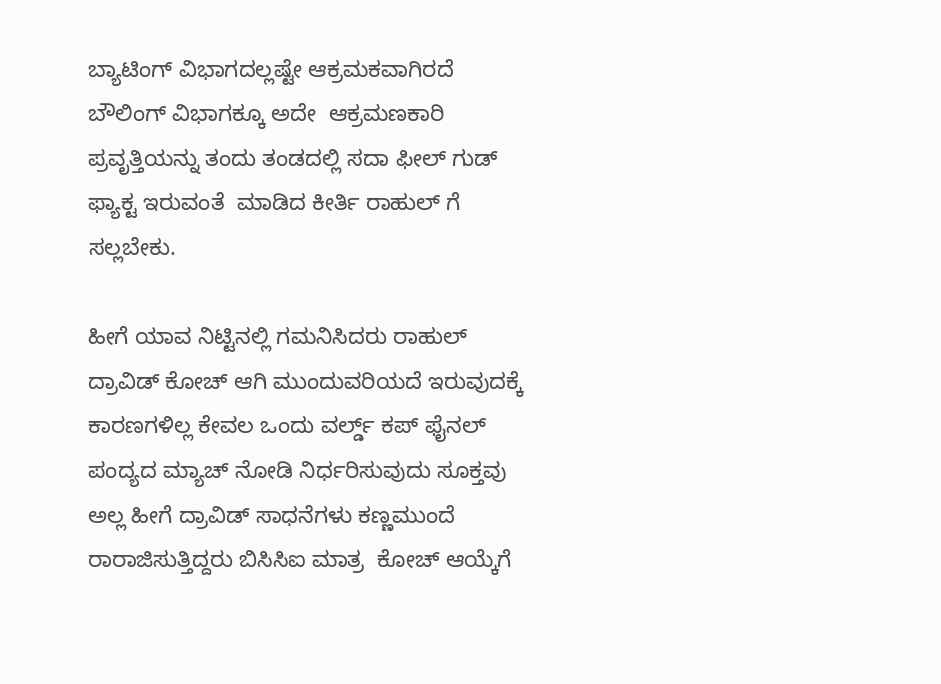ಬ್ಯಾಟಿಂಗ್ ವಿಭಾಗದಲ್ಲಷ್ಟೇ ಆಕ್ರಮಕವಾಗಿರದೆ ಬೌಲಿಂಗ್ ವಿಭಾಗಕ್ಕೂ ಅದೇ  ಆಕ್ರಮಣಕಾರಿ ಪ್ರವೃತ್ತಿಯನ್ನು ತಂದು ತಂಡದಲ್ಲಿ ಸದಾ ಫೀಲ್ ಗುಡ್ ಫ್ಯಾಕ್ಟ ಇರುವಂತೆ  ಮಾಡಿದ ಕೀರ್ತಿ ರಾಹುಲ್ ಗೆ ಸಲ್ಲಬೇಕು.

ಹೀಗೆ ಯಾವ ನಿಟ್ಟಿನಲ್ಲಿ ಗಮನಿಸಿದರು ರಾಹುಲ್ ದ್ರಾವಿಡ್ ಕೋಚ್ ಆಗಿ ಮುಂದುವರಿಯದೆ ಇರುವುದಕ್ಕೆ ಕಾರಣಗಳಿಲ್ಲ ಕೇವಲ ಒಂದು ವರ್ಲ್ಡ್ ಕಪ್ ಫೈನಲ್ ಪಂದ್ಯದ ಮ್ಯಾಚ್ ನೋಡಿ ನಿರ್ಧರಿಸುವುದು ಸೂಕ್ತವು ಅಲ್ಲ ಹೀಗೆ ದ್ರಾವಿಡ್ ಸಾಧನೆಗಳು ಕಣ್ಣಮುಂದೆ ರಾರಾಜಿಸುತ್ತಿದ್ದರು ಬಿಸಿಸಿಐ ಮಾತ್ರ  ಕೋಚ್ ಆಯ್ಕೆಗೆ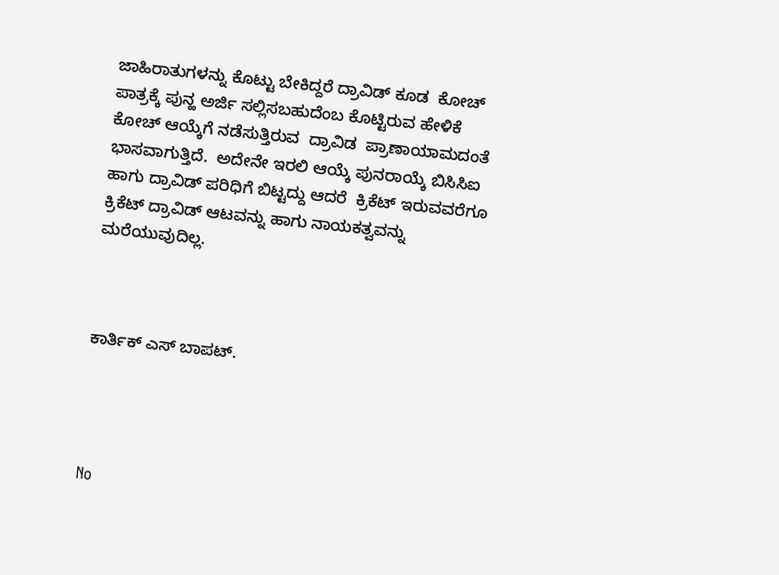ಜಾಹಿರಾತುಗಳನ್ನು ಕೊಟ್ಟು ಬೇಕಿದ್ದರೆ ದ್ರಾವಿಡ್ ಕೂಡ  ಕೋಚ್ ಪಾತ್ರಕ್ಕೆ ಪುನ್ಹ ಅರ್ಜಿ ಸಲ್ಲಿಸಬಹುದೆಂಬ ಕೊಟ್ಟಿರುವ ಹೇಳಿಕೆ   ಕೋಚ್ ಆಯ್ಕೆಗೆ ನಡೆಸುತ್ತಿರುವ  ದ್ರಾವಿಡ  ಪ್ರಾಣಾಯಾಮದಂತೆ ಭಾಸವಾಗುತ್ತಿದೆ.  ಅದೇನೇ ಇರಲಿ ಆಯ್ಕೆ ಪುನರಾಯ್ಕೆ ಬಿಸಿಸಿಐ ಹಾಗು ದ್ರಾವಿಡ್ ಪರಿಧಿಗೆ ಬಿಟ್ಟದ್ದು ಆದರೆ  ಕ್ರಿಕೆಟ್ ಇರುವವರೆಗೂ ಕ್ರಿಕೆಟ್ ದ್ರಾವಿಡ್ ಆಟವನ್ನು ಹಾಗು ನಾಯಕತ್ವವನ್ನು ಮರೆಯುವುದಿಲ್ಲ.



ಕಾರ್ತಿಕ್ ಎಸ್ ಬಾಪಟ್.




No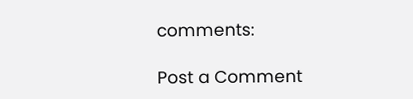comments:

Post a Comment